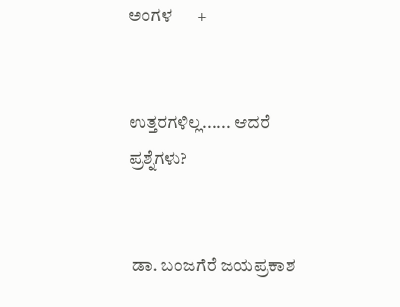ಅಂಗಳ      +


ಉತ್ತರಗಳಿಲ್ಲ...... ಆದರೆ ಪ್ರಶ್ನೆಗಳು?


 ಡಾ. ಬಂಜಗೆರೆ ಜಯಪ್ರಕಾಶ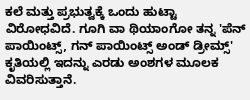ಕಲೆ ಮತ್ತು ಪ್ರಭುತ್ವಕ್ಕೆ ಒಂದು ಹುಟ್ಟಾ ವಿರೋಧವಿದೆ. ಗೂಗಿ ವಾ ಥಿಯಾಂಗೋ ತನ್ನ 'ಪೆನ್ ಪಾಯಿಂಟ್ಸ್, ಗನ್ ಪಾಯಿಂಟ್ಸ್ ಅಂಡ್ ಡ್ರೀಮ್ಸ್' ಕೃತಿಯಲ್ಲಿ ಇದನ್ನು ಎರಡು ಅಂಶಗಳ ಮೂಲಕ ವಿವರಿಸುತ್ತಾನೆ.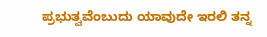ಪ್ರಭುತ್ವವೆಂಬುದು ಯಾವುದೇ ಇರಲಿ ತನ್ನ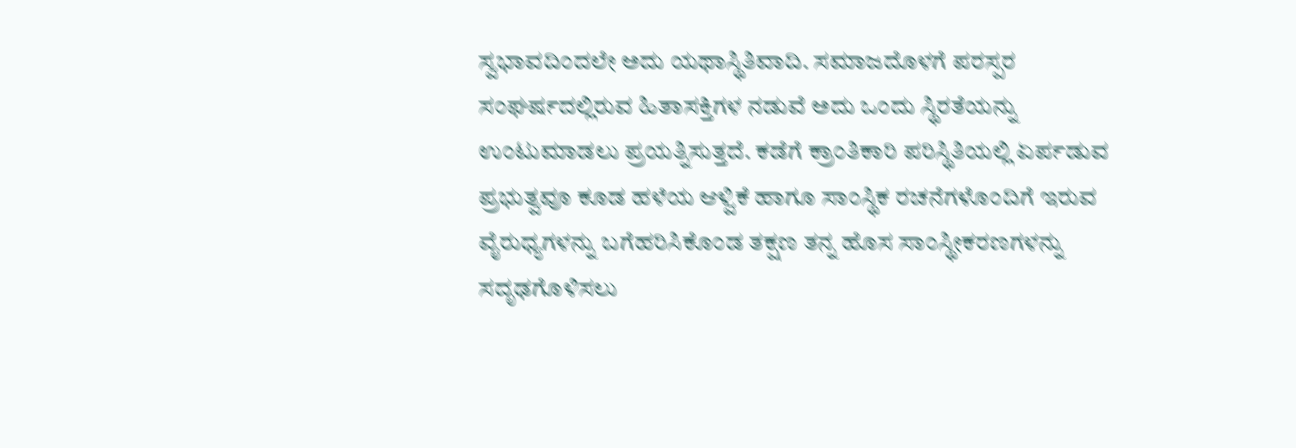ಸ್ವಭಾವದಿಂದಲೇ ಅದು ಯಥಾಸ್ಥಿತಿವಾದಿ. ಸಮಾಜದೊಳಗೆ ಪರಸ್ಪರ ಸಂಘರ್ಷದಲ್ಲಿರುವ ಹಿತಾಸಕ್ತಿಗಳ ನಡುವೆ ಅದು ಒಂದು ಸ್ಥಿರತೆಯನ್ನು ಉಂಟುಮಾಡಲು ಪ್ರಯತ್ನಿಸುತ್ತದೆ. ಕಡೆಗೆ ಕ್ರಾಂತಿಕಾರಿ ಪರಿಸ್ಥಿತಿಯಲ್ಲಿ ಏರ್ಪಡುವ ಪ್ರಭುತ್ವವೂ ಕೂಡ ಹಳೆಯ ಆಳ್ವಿಕೆ ಹಾಗೂ ಸಾಂಸ್ಥಿಕ ರಚನೆಗಳೊಂದಿಗೆ ಇರುವ ವೈರುಧ್ಯಗಳನ್ನು ಬಗೆಹರಿಸಿಕೊಂಡ ತಕ್ಷಣ ತನ್ನ ಹೊಸ ಸಾಂಸ್ಥೀಕರಣಗಳನ್ನು ಸದೃಢಗೊಳಿಸಲು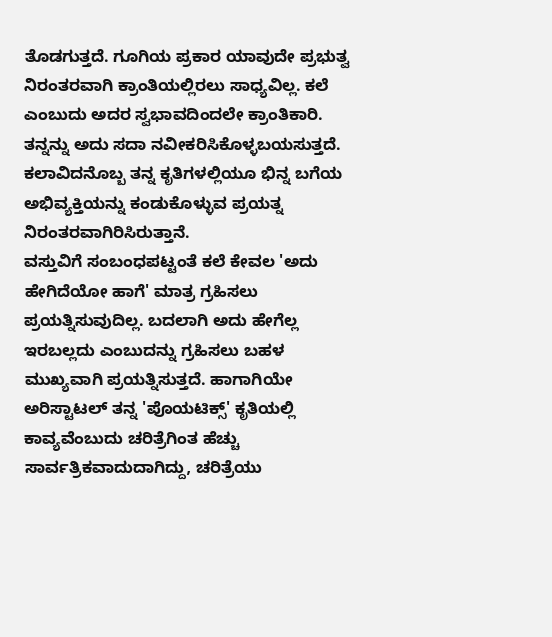ತೊಡಗುತ್ತದೆ. ಗೂಗಿಯ ಪ್ರಕಾರ ಯಾವುದೇ ಪ್ರಭುತ್ವ ನಿರಂತರವಾಗಿ ಕ್ರಾಂತಿಯಲ್ಲಿರಲು ಸಾಧ್ಯವಿಲ್ಲ. ಕಲೆ ಎಂಬುದು ಅದರ ಸ್ವಭಾವದಿಂದಲೇ ಕ್ರಾಂತಿಕಾರಿ. ತನ್ನನ್ನು ಅದು ಸದಾ ನವೀಕರಿಸಿಕೊಳ್ಳಬಯಸುತ್ತದೆ. ಕಲಾವಿದನೊಬ್ಬ ತನ್ನ ಕೃತಿಗಳಲ್ಲಿಯೂ ಭಿನ್ನ ಬಗೆಯ ಅಭಿವ್ಯಕ್ತಿಯನ್ನು ಕಂಡುಕೊಳ್ಳುವ ಪ್ರಯತ್ನ ನಿರಂತರವಾಗಿರಿಸಿರುತ್ತಾನೆ.
ವಸ್ತುವಿಗೆ ಸಂಬಂಧಪಟ್ಟಂತೆ ಕಲೆ ಕೇವಲ 'ಅದು ಹೇಗಿದೆಯೋ ಹಾಗೆ' ಮಾತ್ರ ಗ್ರಹಿಸಲು ಪ್ರಯತ್ನಿಸುವುದಿಲ್ಲ. ಬದಲಾಗಿ ಅದು ಹೇಗೆಲ್ಲ ಇರಬಲ್ಲದು ಎಂಬುದನ್ನು ಗ್ರಹಿಸಲು ಬಹಳ ಮುಖ್ಯವಾಗಿ ಪ್ರಯತ್ನಿಸುತ್ತದೆ. ಹಾಗಾಗಿಯೇ ಅರಿಸ್ಟಾಟಲ್ ತನ್ನ 'ಪೊಯಟಿಕ್ಸ್' ಕೃತಿಯಲ್ಲಿ ಕಾವ್ಯವೆಂಬುದು ಚರಿತ್ರೆಗಿಂತ ಹೆಚ್ಚು ಸಾರ್ವತ್ರಿಕವಾದುದಾಗಿದ್ದು, ಚರಿತ್ರೆಯು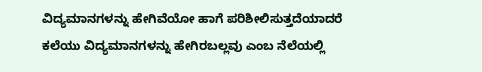ವಿದ್ಯಮಾನಗಳನ್ನು ಹೇಗಿವೆಯೋ ಹಾಗೆ ಪರಿಶೀಲಿಸುತ್ತದೆಯಾದರೆ ಕಲೆಯು ವಿದ್ಯಮಾನಗಳನ್ನು ಹೇಗಿರಬಲ್ಲವು ಎಂಬ ನೆಲೆಯಲ್ಲಿ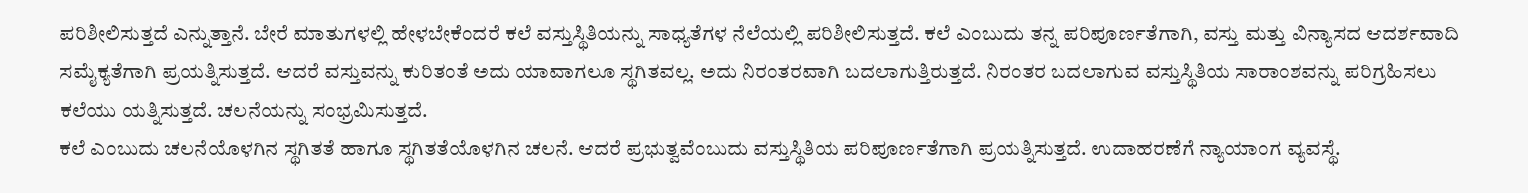ಪರಿಶೀಲಿಸುತ್ತದೆ ಎನ್ನುತ್ತಾನೆ. ಬೇರೆ ಮಾತುಗಳಲ್ಲಿ ಹೇಳಬೇಕೆಂದರೆ ಕಲೆ ವಸ್ತುಸ್ಥಿತಿಯನ್ನು ಸಾಧ್ಯತೆಗಳ ನೆಲೆಯಲ್ಲಿ ಪರಿಶೀಲಿಸುತ್ತದೆ. ಕಲೆ ಎಂಬುದು ತನ್ನ ಪರಿಪೂರ್ಣತೆಗಾಗಿ, ವಸ್ತು ಮತ್ತು ವಿನ್ಯಾಸದ ಆದರ್ಶವಾದಿ ಸಮೈಕ್ಯತೆಗಾಗಿ ಪ್ರಯತ್ನಿಸುತ್ತದೆ. ಆದರೆ ವಸ್ತುವನ್ನು ಕುರಿತಂತೆ ಅದು ಯಾವಾಗಲೂ ಸ್ಥಗಿತವಲ್ಲ. ಅದು ನಿರಂತರವಾಗಿ ಬದಲಾಗುತ್ತಿರುತ್ತದೆ. ನಿರಂತರ ಬದಲಾಗುವ ವಸ್ತುಸ್ಥಿತಿಯ ಸಾರಾಂಶವನ್ನು ಪರಿಗ್ರಹಿಸಲು ಕಲೆಯು ಯತ್ನಿಸುತ್ತದೆ. ಚಲನೆಯನ್ನು ಸಂಭ್ರಮಿಸುತ್ತದೆ.
ಕಲೆ ಎಂಬುದು ಚಲನೆಯೊಳಗಿನ ಸ್ಥಗಿತತೆ ಹಾಗೂ ಸ್ಥಗಿತತೆಯೊಳಗಿನ ಚಲನೆ. ಆದರೆ ಪ್ರಭುತ್ವವೆಂಬುದು ವಸ್ತುಸ್ಥಿತಿಯ ಪರಿಪೂರ್ಣತೆಗಾಗಿ ಪ್ರಯತ್ನಿಸುತ್ತದೆ. ಉದಾಹರಣೆಗೆ ನ್ಯಾಯಾಂಗ ವ್ಯವಸ್ಥೆ.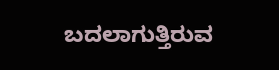ಬದಲಾಗುತ್ತಿರುವ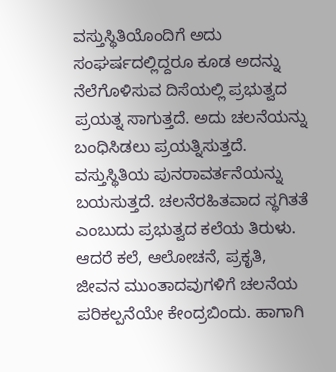ವಸ್ತುಸ್ಥಿತಿಯೊಂದಿಗೆ ಅದು ಸಂಘರ್ಷದಲ್ಲಿದ್ದರೂ ಕೂಡ ಅದನ್ನು ನೆಲೆಗೊಳಿಸುವ ದಿಸೆಯಲ್ಲಿ ಪ್ರಭುತ್ವದ ಪ್ರಯತ್ನ ಸಾಗುತ್ತದೆ. ಅದು ಚಲನೆಯನ್ನು ಬಂಧಿಸಿಡಲು ಪ್ರಯತ್ನಿಸುತ್ತದೆ. ವಸ್ತುಸ್ಥಿತಿಯ ಪುನರಾವರ್ತನೆಯನ್ನು ಬಯಸುತ್ತದೆ. ಚಲನೆರಹಿತವಾದ ಸ್ಥಗಿತತೆ ಎಂಬುದು ಪ್ರಭುತ್ವದ ಕಲೆಯ ತಿರುಳು. ಆದರೆ ಕಲೆ, ಆಲೋಚನೆ, ಪ್ರಕೃತಿ, ಜೀವನ ಮುಂತಾದವುಗಳಿಗೆ ಚಲನೆಯ ಪರಿಕಲ್ಪನೆಯೇ ಕೇಂದ್ರಬಿಂದು. ಹಾಗಾಗಿ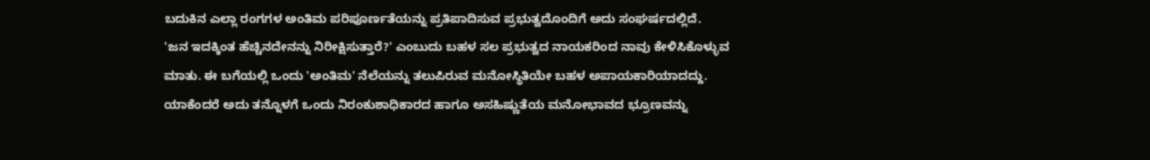ಬದುಕಿನ ಎಲ್ಲಾ ರಂಗಗಳ ಅಂತಿಮ ಪರಿಪೂರ್ಣತೆಯನ್ನು ಪ್ರತಿಪಾದಿಸುವ ಪ್ರಭುತ್ವದೊಂದಿಗೆ ಅದು ಸಂಘರ್ಷದಲ್ಲಿದೆ.
'ಜನ ಇದಕ್ಕಿಂತ ಹೆಚ್ಚಿನದೇನನ್ನು ನಿರೀಕ್ಷಿಸುತ್ತಾರೆ?' ಎಂಬುದು ಬಹಳ ಸಲ ಪ್ರಭುತ್ವದ ನಾಯಕರಿಂದ ನಾವು ಕೇಳಿಸಿಕೊಳ್ಳುವ ಮಾತು. ಈ ಬಗೆಯಲ್ಲಿ ಒಂದು 'ಅಂತಿಮ' ನೆಲೆಯನ್ನು ತಲುಪಿರುವ ಮನೋಸ್ಥಿತಿಯೇ ಬಹಳ ಅಪಾಯಕಾರಿಯಾದದ್ದು. ಯಾಕೆಂದರೆ ಅದು ತನ್ನೊಳಗೆ ಒಂದು ನಿರಂಕುಶಾಧಿಕಾರದ ಹಾಗೂ ಅಸಹಿಷ್ಣುತೆಯ ಮನೋಭಾವದ ಭ್ರೂಣವನ್ನು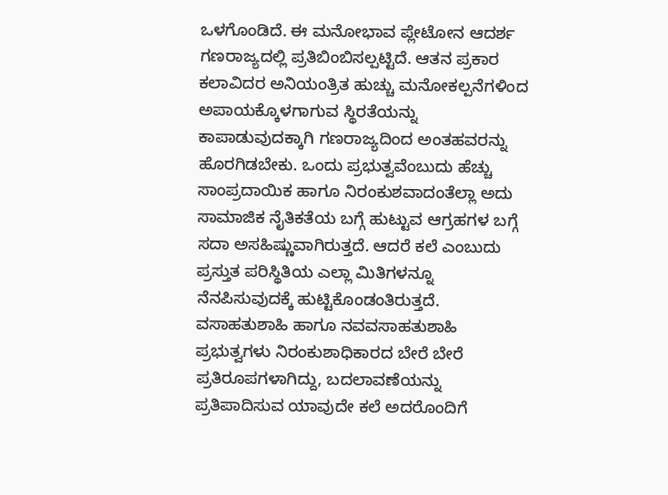ಒಳಗೊಂಡಿದೆ. ಈ ಮನೋಭಾವ ಪ್ಲೇಟೋನ ಆದರ್ಶ ಗಣರಾಜ್ಯದಲ್ಲಿ ಪ್ರತಿಬಿಂಬಿಸಲ್ಪಟ್ಟಿದೆ. ಆತನ ಪ್ರಕಾರ ಕಲಾವಿದರ ಅನಿಯಂತ್ರಿತ ಹುಚ್ಚು ಮನೋಕಲ್ಪನೆಗಳಿಂದ ಅಪಾಯಕ್ಕೊಳಗಾಗುವ ಸ್ಥಿರತೆಯನ್ನು ಕಾಪಾಡುವುದಕ್ಕಾಗಿ ಗಣರಾಜ್ಯದಿಂದ ಅಂತಹವರನ್ನು ಹೊರಗಿಡಬೇಕು. ಒಂದು ಪ್ರಭುತ್ವವೆಂಬುದು ಹೆಚ್ಚು ಸಾಂಪ್ರದಾಯಿಕ ಹಾಗೂ ನಿರಂಕುಶವಾದಂತೆಲ್ಲಾ ಅದು ಸಾಮಾಜಿಕ ನೈತಿಕತೆಯ ಬಗ್ಗೆ ಹುಟ್ಟುವ ಆಗ್ರಹಗಳ ಬಗ್ಗೆ ಸದಾ ಅಸಹಿಷ್ಣುವಾಗಿರುತ್ತದೆ. ಆದರೆ ಕಲೆ ಎಂಬುದು ಪ್ರಸ್ತುತ ಪರಿಸ್ಥಿತಿಯ ಎಲ್ಲಾ ಮಿತಿಗಳನ್ನೂ ನೆನಪಿಸುವುದಕ್ಕೆ ಹುಟ್ಟಿಕೊಂಡಂತಿರುತ್ತದೆ. ವಸಾಹತುಶಾಹಿ ಹಾಗೂ ನವವಸಾಹತುಶಾಹಿ ಪ್ರಭುತ್ವಗಳು ನಿರಂಕುಶಾಧಿಕಾರದ ಬೇರೆ ಬೇರೆ ಪ್ರತಿರೂಪಗಳಾಗಿದ್ದು, ಬದಲಾವಣೆಯನ್ನು ಪ್ರತಿಪಾದಿಸುವ ಯಾವುದೇ ಕಲೆ ಅದರೊಂದಿಗೆ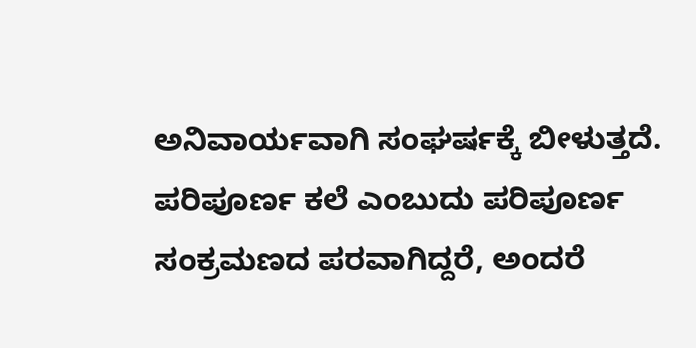ಅನಿವಾರ್ಯವಾಗಿ ಸಂಘರ್ಷಕ್ಕೆ ಬೀಳುತ್ತದೆ.
ಪರಿಪೂರ್ಣ ಕಲೆ ಎಂಬುದು ಪರಿಪೂರ್ಣ ಸಂಕ್ರಮಣದ ಪರವಾಗಿದ್ದರೆ, ಅಂದರೆ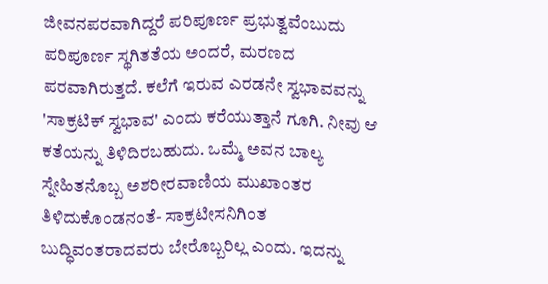ಜೀವನಪರವಾಗಿದ್ದರೆ ಪರಿಪೂರ್ಣ ಪ್ರಭುತ್ವವೆಂಬುದು ಪರಿಪೂರ್ಣ ಸ್ಥಗಿತತೆಯ ಅಂದರೆ, ಮರಣದ ಪರವಾಗಿರುತ್ತದೆ. ಕಲೆಗೆ ಇರುವ ಎರಡನೇ ಸ್ವಭಾವವನ್ನು 'ಸಾಕ್ರಟಿಕ್ ಸ್ವಭಾವ' ಎಂದು ಕರೆಯುತ್ತಾನೆ ಗೂಗಿ. ನೀವು ಆ ಕತೆಯನ್ನು ತಿಳಿದಿರಬಹುದು. ಒಮ್ಮೆ ಅವನ ಬಾಲ್ಯ ಸ್ನೇಹಿತನೊಬ್ಬ ಅಶರೀರವಾಣಿಯ ಮುಖಾಂತರ ತಿಳಿದುಕೊಂಡನಂತೆ- ಸಾಕ್ರಟೀಸನಿಗಿಂತ ಬುದ್ಧಿವಂತರಾದವರು ಬೇರೊಬ್ಬರಿಲ್ಲ ಎಂದು. ಇದನ್ನು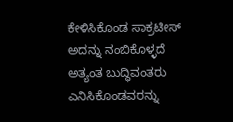ಕೇಳಿಸಿಕೊಂಡ ಸಾಕ್ರಟೀಸ್ ಅದನ್ನು ನಂಬಿಕೊಳ್ಳದೆ ಅತ್ಯಂತ ಬುದ್ಧಿವಂತರು ಎನಿಸಿಕೊಂಡವರನ್ನು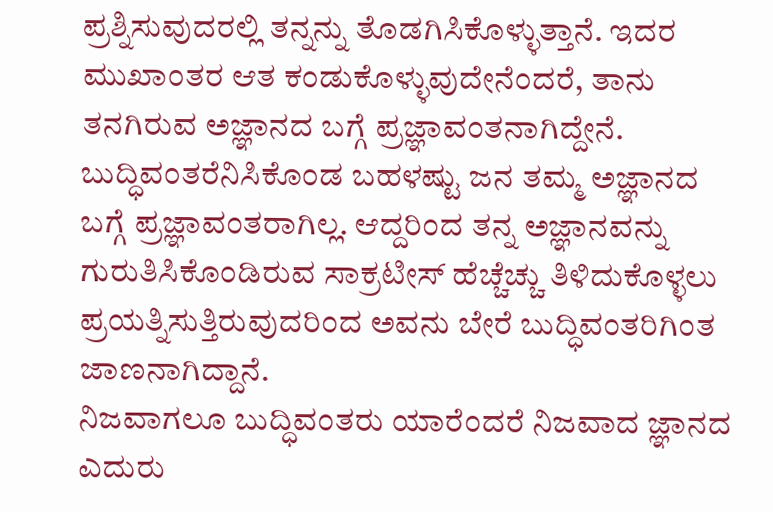ಪ್ರಶ್ನಿಸುವುದರಲ್ಲಿ ತನ್ನನ್ನು ತೊಡಗಿಸಿಕೊಳ್ಳುತ್ತಾನೆ. ಇದರ ಮುಖಾಂತರ ಆತ ಕಂಡುಕೊಳ್ಳುವುದೇನೆಂದರೆ, ತಾನು ತನಗಿರುವ ಅಜ್ಞಾನದ ಬಗ್ಗೆ ಪ್ರಜ್ಞಾವಂತನಾಗಿದ್ದೇನೆ. ಬುದ್ಧಿವಂತರೆನಿಸಿಕೊಂಡ ಬಹಳಷ್ಟು ಜನ ತಮ್ಮ ಅಜ್ಞಾನದ ಬಗ್ಗೆ ಪ್ರಜ್ಞಾವಂತರಾಗಿಲ್ಲ. ಆದ್ದರಿಂದ ತನ್ನ ಅಜ್ಞಾನವನ್ನು ಗುರುತಿಸಿಕೊಂಡಿರುವ ಸಾಕ್ರಟೀಸ್ ಹೆಚ್ಚೆಚ್ಚು ತಿಳಿದುಕೊಳ್ಳಲು ಪ್ರಯತ್ನಿಸುತ್ತಿರುವುದರಿಂದ ಅವನು ಬೇರೆ ಬುದ್ಧಿವಂತರಿಗಿಂತ ಜಾಣನಾಗಿದ್ದಾನೆ.
ನಿಜವಾಗಲೂ ಬುದ್ಧಿವಂತರು ಯಾರೆಂದರೆ ನಿಜವಾದ ಜ್ಞಾನದ ಎದುರು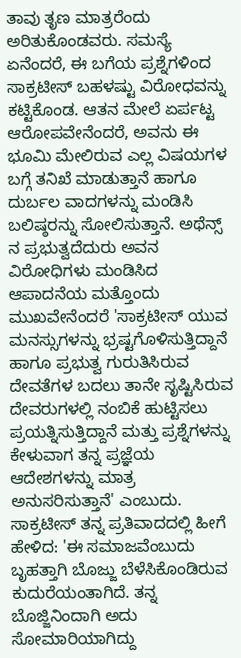ತಾವು ತೃಣ ಮಾತ್ರರೆಂದು ಅರಿತುಕೊಂಡವರು. ಸಮಸ್ಯೆ ಏನೆಂದರೆ, ಈ ಬಗೆಯ ಪ್ರಶ್ನೆಗಳಿಂದ ಸಾಕ್ರಟೀಸ್ ಬಹಳಷ್ಟು ವಿರೋಧವನ್ನು ಕಟ್ಟಿಕೊಂಡ. ಆತನ ಮೇಲೆ ಏರ್ಪಟ್ಟ ಆರೋಪವೇನೆಂದರೆ, ಅವನು ಈ ಭೂಮಿ ಮೇಲಿರುವ ಎಲ್ಲ ವಿಷಯಗಳ ಬಗ್ಗೆ ತನಿಖೆ ಮಾಡುತ್ತಾನೆ ಹಾಗೂ ದುರ್ಬಲ ವಾದಗಳನ್ನು ಮಂಡಿಸಿ ಬಲಿಷ್ಠರನ್ನು ಸೋಲಿಸುತ್ತಾನೆ. ಅಥೆನ್ಸ್ ನ ಪ್ರಭುತ್ವದೆದುರು ಅವನ ವಿರೋಧಿಗಳು ಮಂಡಿಸಿದ ಆಪಾದನೆಯ ಮತ್ತೊಂದು ಮುಖವೇನೆಂದರೆ 'ಸಾಕ್ರಟೀಸ್ ಯುವ ಮನಸ್ಸುಗಳನ್ನು ಭ್ರಷ್ಟಗೊಳಿಸುತ್ತಿದ್ದಾನೆ ಹಾಗೂ ಪ್ರಭುತ್ವ ಗುರುತಿಸಿರುವ ದೇವತೆಗಳ ಬದಲು ತಾನೇ ಸೃಷ್ಟಿಸಿರುವ ದೇವರುಗಳಲ್ಲಿ ನಂಬಿಕೆ ಹುಟ್ಟಿಸಲು ಪ್ರಯತ್ನಿಸುತ್ತಿದ್ದಾನೆ ಮತ್ತು ಪ್ರಶ್ನೆಗಳನ್ನು ಕೇಳುವಾಗ ತನ್ನ ಪ್ರಜ್ಞೆಯ ಆದೇಶಗಳನ್ನು ಮಾತ್ರ ಅನುಸರಿಸುತ್ತಾನೆ' ಎಂಬುದು.
ಸಾಕ್ರಟೀಸ್ ತನ್ನ ಪ್ರತಿವಾದದಲ್ಲಿ ಹೀಗೆ ಹೇಳಿದ: 'ಈ ಸಮಾಜವೆಂಬುದು ಬೃಹತ್ತಾಗಿ ಬೊಜ್ಜು ಬೆಳೆಸಿಕೊಂಡಿರುವ ಕುದುರೆಯಂತಾಗಿದೆ. ತನ್ನ ಬೊಜ್ಜಿನಿಂದಾಗಿ ಅದು ಸೋಮಾರಿಯಾಗಿದ್ದು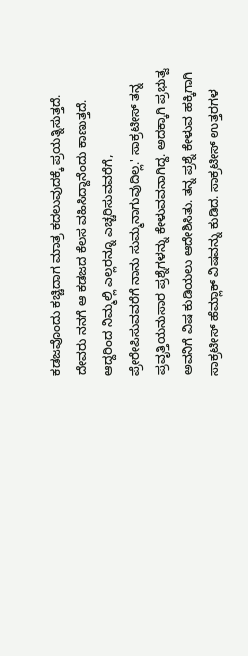ಕಡಜವೊಂದು ಕಚ್ಚಿದಾಗ ಮಾತ್ರ ಕದಲುವುದಕ್ಕೆ ಪ್ರಯತ್ನಿಸುತ್ತದೆ. ದೇವರು ನನಗೆ ಆ ಕಡಜದ ಕೆಲಸ ವಹಿಸಿದ್ದಾನೆಂದು ಕಾಣುತ್ತದೆ. ಆದ್ದರಿಂದ ನಿಮ್ಮಲ್ಲಿ ಎಲ್ಲರನ್ನೂ ಎಚ್ಚರಿಸುವವರೆಗೆ, ಪ್ರೇರೇಪಿಸುವವರೆಗೆ ನಾನು ಸುಮ್ಮನಾಗುವುದಿಲ್ಲ.' ಸಾಕ್ರಟೀಸ್ ತನ್ನ ಪ್ರವೃತ್ತಿಯನುಸಾರ ಪ್ರಶ್ನೆಗಳನ್ನು ಕೇಳುವವನಾಗಿದ್ದ. ಅದಕ್ಕಾಗಿ ಪ್ರಭುತ್ವ ಅವನಿಗೆ ವಿಷ ಕುಡಿಯಲು ಆದೇಶಿಸಿತು. ತನ್ನ ಪ್ರಶ್ನೆ ಕೇಳುವ ಹಕ್ಕಿಗಾಗಿ ಸಾಕ್ರಟೀಸ್ ಹೆಮ್ಲಾಕ್ ವಿಷವನ್ನು ಕುಡಿದ. ಸಾಕ್ರಟೀಸ್ ಉತ್ತರಗಳ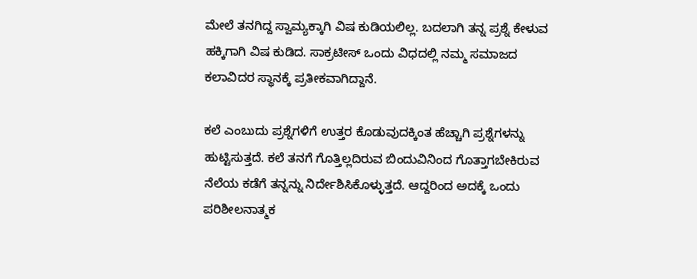ಮೇಲೆ ತನಗಿದ್ದ ಸ್ವಾಮ್ಯಕ್ಕಾಗಿ ವಿಷ ಕುಡಿಯಲಿಲ್ಲ. ಬದಲಾಗಿ ತನ್ನ ಪ್ರಶ್ನೆ ಕೇಳುವ ಹಕ್ಕಿಗಾಗಿ ವಿಷ ಕುಡಿದ. ಸಾಕ್ರಟೀಸ್ ಒಂದು ವಿಧದಲ್ಲಿ ನಮ್ಮ ಸಮಾಜದ ಕಲಾವಿದರ ಸ್ಥಾನಕ್ಕೆ ಪ್ರತೀಕವಾಗಿದ್ದಾನೆ.

ಕಲೆ ಎಂಬುದು ಪ್ರಶ್ನೆಗಳಿಗೆ ಉತ್ತರ ಕೊಡುವುದಕ್ಕಿಂತ ಹೆಚ್ಚಾಗಿ ಪ್ರಶ್ನೆಗಳನ್ನು ಹುಟ್ಟಿಸುತ್ತದೆ. ಕಲೆ ತನಗೆ ಗೊತ್ತಿಲ್ಲದಿರುವ ಬಿಂದುವಿನಿಂದ ಗೊತ್ತಾಗಬೇಕಿರುವ ನೆಲೆಯ ಕಡೆಗೆ ತನ್ನನ್ನು ನಿರ್ದೇಶಿಸಿಕೊಳ್ಳುತ್ತದೆ. ಆದ್ದರಿಂದ ಅದಕ್ಕೆ ಒಂದು ಪರಿಶೀಲನಾತ್ಮಕ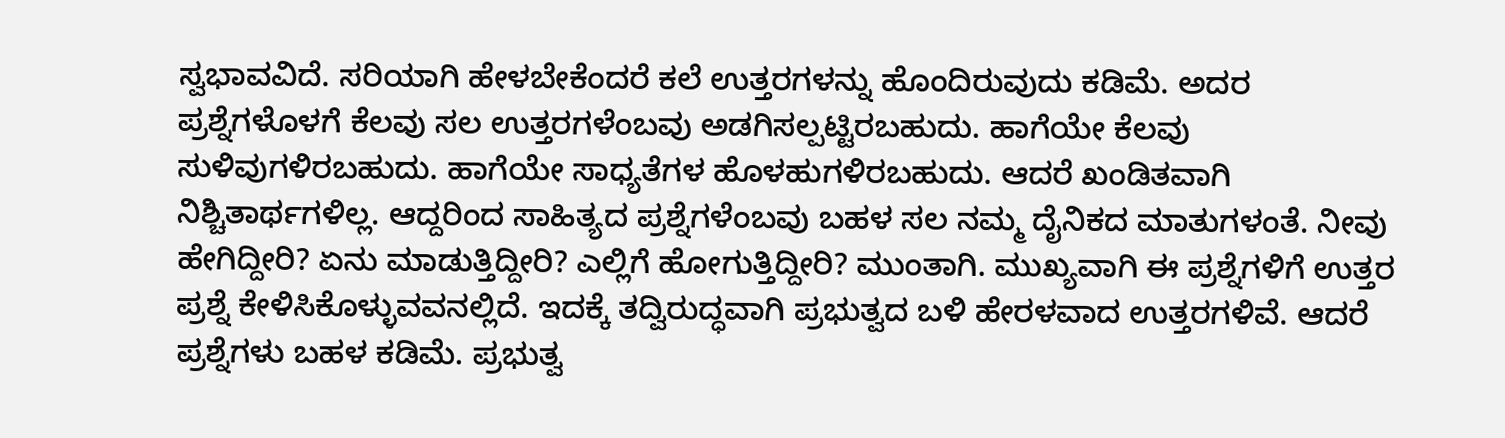ಸ್ವಭಾವವಿದೆ. ಸರಿಯಾಗಿ ಹೇಳಬೇಕೆಂದರೆ ಕಲೆ ಉತ್ತರಗಳನ್ನು ಹೊಂದಿರುವುದು ಕಡಿಮೆ. ಅದರ ಪ್ರಶ್ನೆಗಳೊಳಗೆ ಕೆಲವು ಸಲ ಉತ್ತರಗಳೆಂಬವು ಅಡಗಿಸಲ್ಪಟ್ಟಿರಬಹುದು. ಹಾಗೆಯೇ ಕೆಲವು ಸುಳಿವುಗಳಿರಬಹುದು. ಹಾಗೆಯೇ ಸಾಧ್ಯತೆಗಳ ಹೊಳಹುಗಳಿರಬಹುದು. ಆದರೆ ಖಂಡಿತವಾಗಿ ನಿಶ್ಚಿತಾರ್ಥಗಳಿಲ್ಲ. ಆದ್ದರಿಂದ ಸಾಹಿತ್ಯದ ಪ್ರಶ್ನೆಗಳೆಂಬವು ಬಹಳ ಸಲ ನಮ್ಮ ದೈನಿಕದ ಮಾತುಗಳಂತೆ. ನೀವು ಹೇಗಿದ್ದೀರಿ? ಏನು ಮಾಡುತ್ತಿದ್ದೀರಿ? ಎಲ್ಲಿಗೆ ಹೋಗುತ್ತಿದ್ದೀರಿ? ಮುಂತಾಗಿ. ಮುಖ್ಯವಾಗಿ ಈ ಪ್ರಶ್ನೆಗಳಿಗೆ ಉತ್ತರ ಪ್ರಶ್ನೆ ಕೇಳಿಸಿಕೊಳ್ಳುವವನಲ್ಲಿದೆ. ಇದಕ್ಕೆ ತದ್ವಿರುದ್ಧವಾಗಿ ಪ್ರಭುತ್ವದ ಬಳಿ ಹೇರಳವಾದ ಉತ್ತರಗಳಿವೆ. ಆದರೆ ಪ್ರಶ್ನೆಗಳು ಬಹಳ ಕಡಿಮೆ. ಪ್ರಭುತ್ವ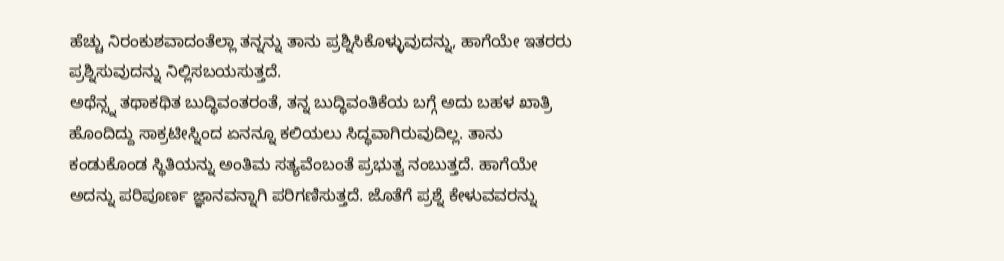ಹೆಚ್ಚು ನಿರಂಕುಶವಾದಂತೆಲ್ಲಾ ತನ್ನನ್ನು ತಾನು ಪ್ರಶ್ನಿಸಿಕೊಳ್ಳುವುದನ್ನು, ಹಾಗೆಯೇ ಇತರರು ಪ್ರಶ್ನಿಸುವುದನ್ನು ನಿಲ್ಲಿಸಬಯಸುತ್ತದೆ.
ಅಥೆನ್ಸ್ನ ತಥಾಕಥಿತ ಬುದ್ಧಿವಂತರಂತೆ, ತನ್ನ ಬುದ್ಧಿವಂತಿಕೆಯ ಬಗ್ಗೆ ಅದು ಬಹಳ ಖಾತ್ರಿ ಹೊಂದಿದ್ದು ಸಾಕ್ರಟೀಸ್ನಿಂದ ಏನನ್ನೂ ಕಲಿಯಲು ಸಿದ್ಧವಾಗಿರುವುದಿಲ್ಲ. ತಾನು ಕಂಡುಕೊಂಡ ಸ್ಥಿತಿಯನ್ನು ಅಂತಿಮ ಸತ್ಯವೆಂಬಂತೆ ಪ್ರಭುತ್ವ ನಂಬುತ್ತದೆ. ಹಾಗೆಯೇ ಅದನ್ನು ಪರಿಪೂರ್ಣ ಜ್ಞಾನವನ್ನಾಗಿ ಪರಿಗಣಿಸುತ್ತದೆ. ಜೊತೆಗೆ ಪ್ರಶ್ನೆ ಕೇಳುವವರನ್ನು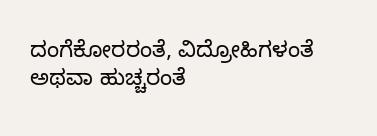ದಂಗೆಕೋರರಂತೆ, ವಿದ್ರೋಹಿಗಳಂತೆ ಅಥವಾ ಹುಚ್ಚರಂತೆ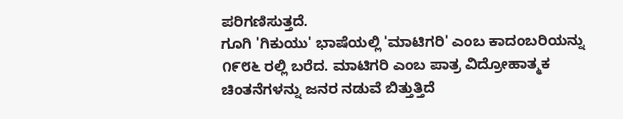ಪರಿಗಣಿಸುತ್ತದೆ.
ಗೂಗಿ 'ಗಿಕುಯು' ಭಾಷೆಯಲ್ಲಿ 'ಮಾಟಿಗರಿ' ಎಂಬ ಕಾದಂಬರಿಯನ್ನು ೧೯೮೬ ರಲ್ಲಿ ಬರೆದ. ಮಾಟಿಗರಿ ಎಂಬ ಪಾತ್ರ ವಿದ್ರೋಹಾತ್ಮಕ ಚಿಂತನೆಗಳನ್ನು ಜನರ ನಡುವೆ ಬಿತ್ತುತ್ತಿದೆ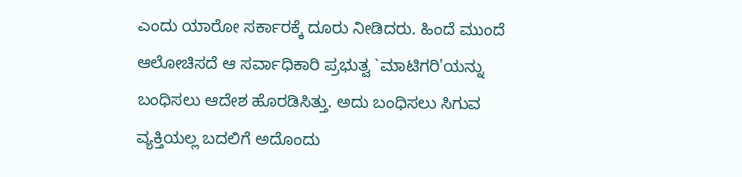ಎಂದು ಯಾರೋ ಸರ್ಕಾರಕ್ಕೆ ದೂರು ನೀಡಿದರು. ಹಿಂದೆ ಮುಂದೆ ಆಲೋಚಿಸದೆ ಆ ಸರ್ವಾಧಿಕಾರಿ ಪ್ರಭುತ್ವ `ಮಾಟಿಗರಿ'ಯನ್ನು ಬಂಧಿಸಲು ಆದೇಶ ಹೊರಡಿಸಿತ್ತು. ಅದು ಬಂಧಿಸಲು ಸಿಗುವ ವ್ಯಕ್ತಿಯಲ್ಲ ಬದಲಿಗೆ ಅದೊಂದು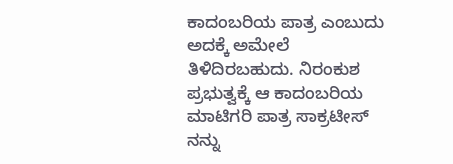ಕಾದಂಬರಿಯ ಪಾತ್ರ ಎಂಬುದು ಅದಕ್ಕೆ ಅಮೇಲೆ ತಿಳಿದಿರಬಹುದು. ನಿರಂಕುಶ ಪ್ರಭುತ್ವಕ್ಕೆ ಆ ಕಾದಂಬರಿಯ ಮಾಟಿಗರಿ ಪಾತ್ರ ಸಾಕ್ರಟೀಸ್ ನನ್ನು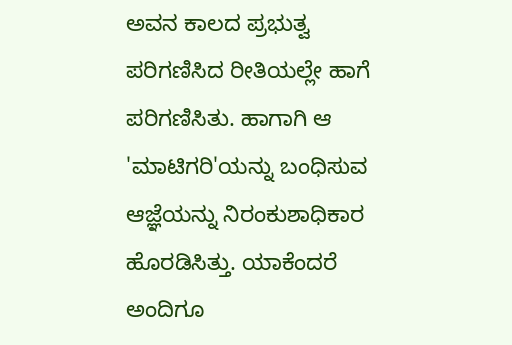ಅವನ ಕಾಲದ ಪ್ರಭುತ್ವ ಪರಿಗಣಿಸಿದ ರೀತಿಯಲ್ಲೇ ಹಾಗೆ ಪರಿಗಣಿಸಿತು. ಹಾಗಾಗಿ ಆ 'ಮಾಟಿಗರಿ'ಯನ್ನು ಬಂಧಿಸುವ ಆಜ್ಞೆಯನ್ನು ನಿರಂಕುಶಾಧಿಕಾರ ಹೊರಡಿಸಿತ್ತು. ಯಾಕೆಂದರೆ ಅಂದಿಗೂ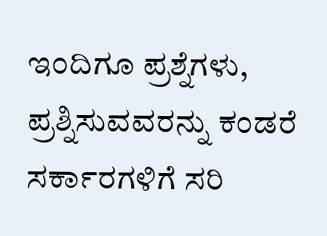ಇಂದಿಗೂ ಪ್ರಶ್ನೆಗಳು, ಪ್ರಶ್ನಿಸುವವರನ್ನು ಕಂಡರೆ ಸರ್ಕಾರಗಳಿಗೆ ಸರಿ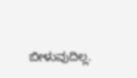ಬೀಳುವುದಿಲ್ಲ.